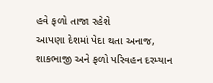હવે ફળો તાજા રહેશે
આપણા દેશમાં પેદા થતા અનાજ, શાકભાજી અને ફળો પરિવહન દરમ્યાન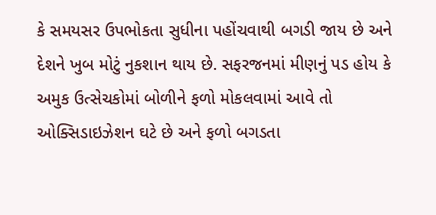કે સમયસર ઉપભોકતા સુધીના પહોંચવાથી બગડી જાય છે અને દેશને ખુબ મોટું નુકશાન થાય છે. સફરજનમાં મીણનું પડ હોય કે અમુક ઉત્સેચકોમાં બોળીને ફળો મોકલવામાં આવે તો ઓક્સિડાઇઝેશન ઘટે છે અને ફળો બગડતા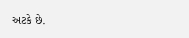અટકે છે.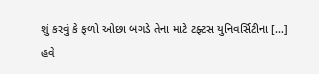શું કરવું કે ફળો ઓછા બગડે તેના માટે ટફ્ટસ યુનિવર્સિટીના […]
હવે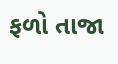ફળો તાજા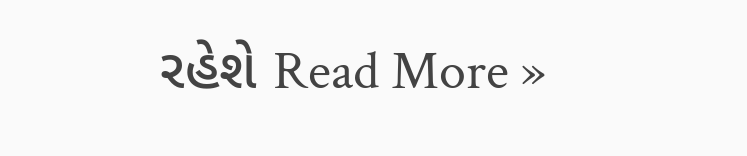રહેશે Read More »